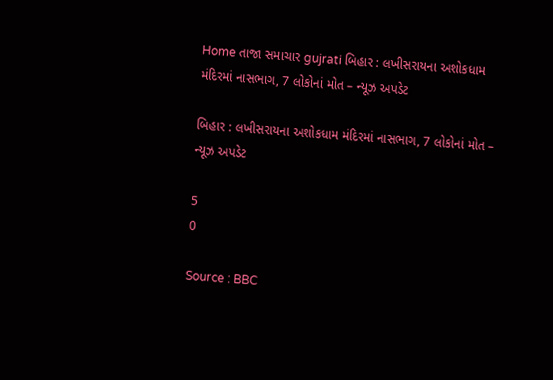Home તાજા સમાચાર gujrati બિહાર : લખીસરાયના અશોકધામ મંદિરમાં નાસભાગ, 7 લોકોનાં મોત – ન્યૂઝ અપડેટ

બિહાર : લખીસરાયના અશોકધામ મંદિરમાં નાસભાગ, 7 લોકોનાં મોત – ન્યૂઝ અપડેટ

5
0

Source : BBC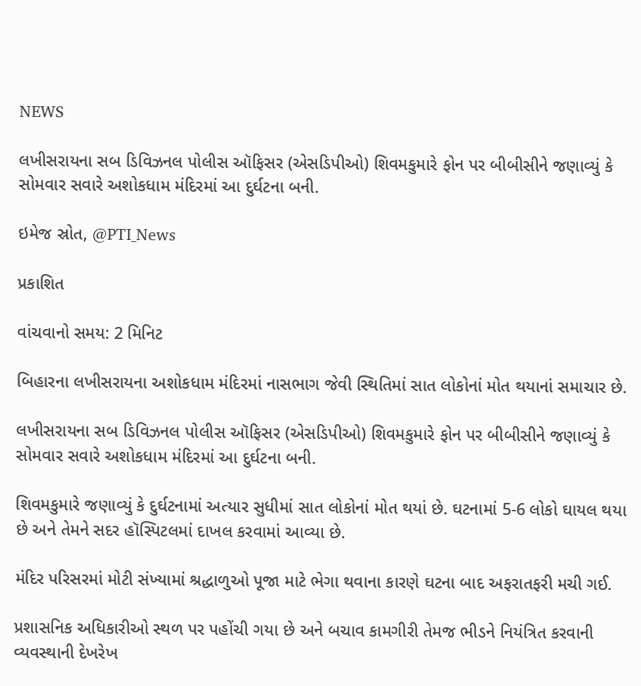NEWS

લખીસરાયના સબ ડિવિઝનલ પોલીસ ઑફિસર (એસડિપીઓ) શિવમકુમારે ફોન પર બીબીસીને જણાવ્યું કે સોમવાર સવારે અશોકધામ મંદિરમાં આ દુર્ઘટના બની.

ઇમેજ સ્રોત, @PTI_News

પ્રકાશિત

વાંચવાનો સમય: 2 મિનિટ

બિહારના લખીસરાયના અશોકધામ મંદિરમાં નાસભાગ જેવી સ્થિતિમાં સાત લોકોનાં મોત થયાનાં સમાચાર છે.

લખીસરાયના સબ ડિવિઝનલ પોલીસ ઑફિસર (એસડિપીઓ) શિવમકુમારે ફોન પર બીબીસીને જણાવ્યું કે સોમવાર સવારે અશોકધામ મંદિરમાં આ દુર્ઘટના બની.

શિવમકુમારે જણાવ્યું કે દુર્ઘટનામાં અત્યાર સુધીમાં સાત લોકોનાં મોત થયાં છે. ઘટનામાં 5-6 લોકો ઘાયલ થયા છે અને તેમને સદર હૉસ્પિટલમાં દાખલ કરવામાં આવ્યા છે.

મંદિર પરિસરમાં મોટી સંખ્યામાં શ્રદ્ધાળુઓ પૂજા માટે ભેગા થવાના કારણે ઘટના બાદ અફરાતફરી મચી ગઈ.

પ્રશાસનિક અધિકારીઓ સ્થળ પર પહોંચી ગયા છે અને બચાવ કામગીરી તેમજ ભીડને નિયંત્રિત કરવાની વ્યવસ્થાની દેખરેખ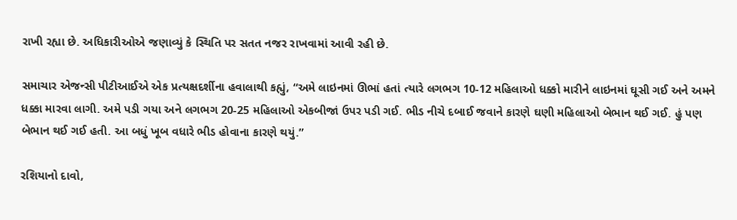રાખી રહ્યા છે. અધિકારીઓએ જણાવ્યું કે સ્થિતિ પર સતત નજર રાખવામાં આવી રહી છે.

સમાચાર એજન્સી પીટીઆઈએ એક પ્રત્યક્ષદર્શીના હવાલાથી કહ્યું, “અમે લાઇનમાં ઊભાં હતાં ત્યારે લગભગ 10-12 મહિલાઓ ધક્કો મારીને લાઇનમાં ઘૂસી ગઈ અને અમને ધક્કા મારવા લાગી. અમે પડી ગયા અને લગભગ 20-25 મહિલાઓ એકબીજાં ઉપર પડી ગઈ. ભીડ નીચે દબાઈ જવાને કારણે ઘણી મહિલાઓ બેભાન થઈ ગઈ. હું પણ બેભાન થઈ ગઈ હતી. આ બધું ખૂબ વધારે ભીડ હોવાના કારણે થયું.”

રશિયાનો દાવો,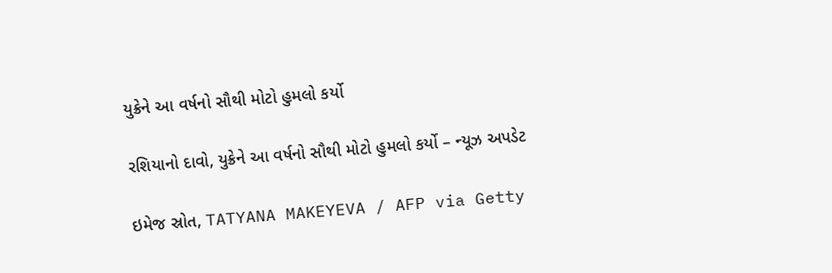યુક્રેને આ વર્ષનો સૌથી મોટો હુમલો કર્યો

રશિયાનો દાવો, યુક્રેને આ વર્ષનો સૌથી મોટો હુમલો કર્યો – ન્યૂઝ અપડેટ

ઇમેજ સ્રોત, TATYANA MAKEYEVA / AFP via Getty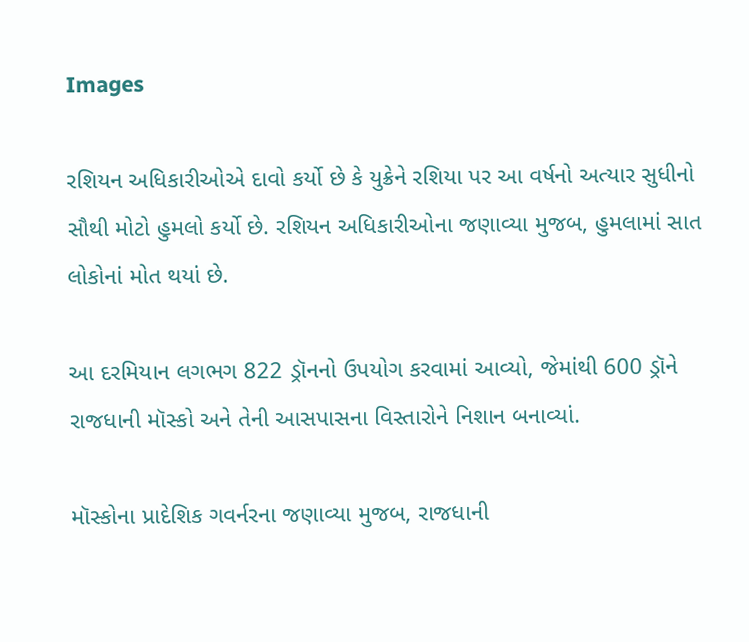Images

રશિયન અધિકારીઓએ દાવો કર્યો છે કે યુક્રેને રશિયા પર આ વર્ષનો અત્યાર સુધીનો સૌથી મોટો હુમલો કર્યો છે. રશિયન અધિકારીઓના જણાવ્યા મુજબ, હુમલામાં સાત લોકોનાં મોત થયાં છે.

આ દરમિયાન લગભગ 822 ડ્રૉનનો ઉપયોગ કરવામાં આવ્યો, જેમાંથી 600 ડ્રૉને રાજધાની મૉસ્કો અને તેની આસપાસના વિસ્તારોને નિશાન બનાવ્યાં.

મૉસ્કોના પ્રાદેશિક ગવર્નરના જણાવ્યા મુજબ, રાજધાની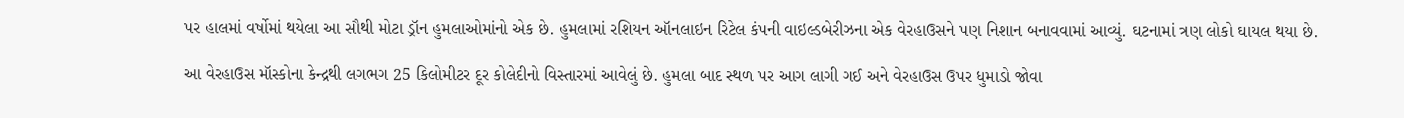પર હાલમાં વર્ષોમાં થયેલા આ સૌથી મોટા ડ્રૉન હુમલાઓમાંનો એક છે. હુમલામાં રશિયન ઑનલાઇન રિટેલ કંપની વાઇલ્ડબેરીઝના એક વેરહાઉસને પણ નિશાન બનાવવામાં આવ્યું. ઘટનામાં ત્રણ લોકો ઘાયલ થયા છે.

આ વેરહાઉસ મૉસ્કોના કેન્દ્રથી લગભગ 25 કિલોમીટર દૂર કોલેદીનો વિસ્તારમાં આવેલું છે. હુમલા બાદ સ્થળ પર આગ લાગી ગઈ અને વેરહાઉસ ઉપર ધુમાડો જોવા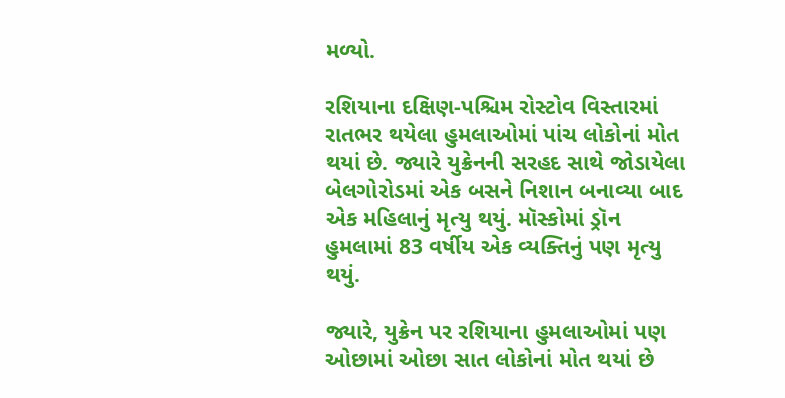મળ્યો.

રશિયાના દક્ષિણ-પશ્ચિમ રોસ્ટોવ વિસ્તારમાં રાતભર થયેલા હુમલાઓમાં પાંચ લોકોનાં મોત થયાં છે. જ્યારે યુક્રેનની સરહદ સાથે જોડાયેલા બેલગોરોડમાં એક બસને નિશાન બનાવ્યા બાદ એક મહિલાનું મૃત્યુ થયું. મૉસ્કોમાં ડ્રૉન હુમલામાં 83 વર્ષીય એક વ્યક્તિનું પણ મૃત્યુ થયું.

જ્યારે, યુક્રેન પર રશિયાના હુમલાઓમાં પણ ઓછામાં ઓછા સાત લોકોનાં મોત થયાં છે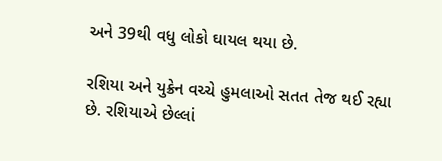અને 39થી વધુ લોકો ઘાયલ થયા છે.

રશિયા અને યુક્રેન વચ્ચે હુમલાઓ સતત તેજ થઈ રહ્યા છે. રશિયાએ છેલ્લાં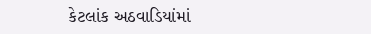કેટલાંક અઠવાડિયાંમાં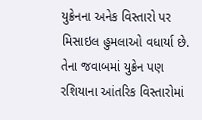યુક્રેનના અનેક વિસ્તારો પર મિસાઇલ હુમલાઓ વધાર્યા છે. તેના જવાબમાં યુક્રેન પણ રશિયાના આંતરિક વિસ્તારોમાં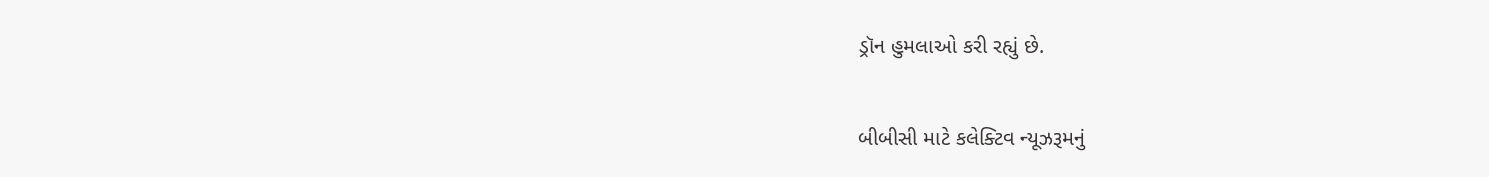ડ્રૉન હુમલાઓ કરી રહ્યું છે.

બીબીસી માટે કલેક્ટિવ ન્યૂઝરૂમનું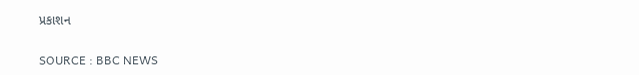પ્રકાશન

SOURCE : BBC NEWS